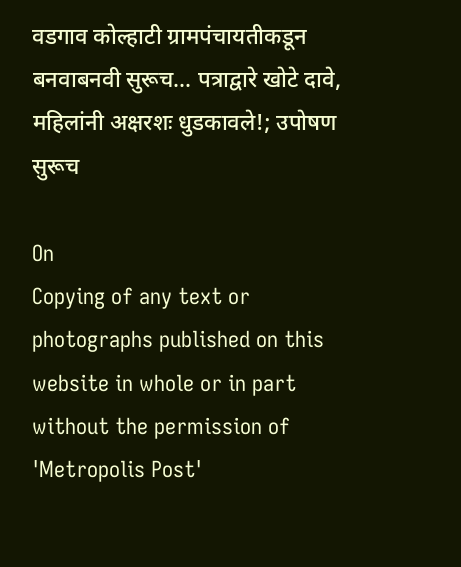वडगाव कोल्हाटी ग्रामपंचायतीकडून बनवाबनवी सुरूच... पत्राद्वारे खोटे दावे, महिलांनी अक्षरशः धुडकावले!; उपोषण सुरूच

On
Copying of any text or photographs published on this website in whole or in part without the permission of 'Metropolis Post'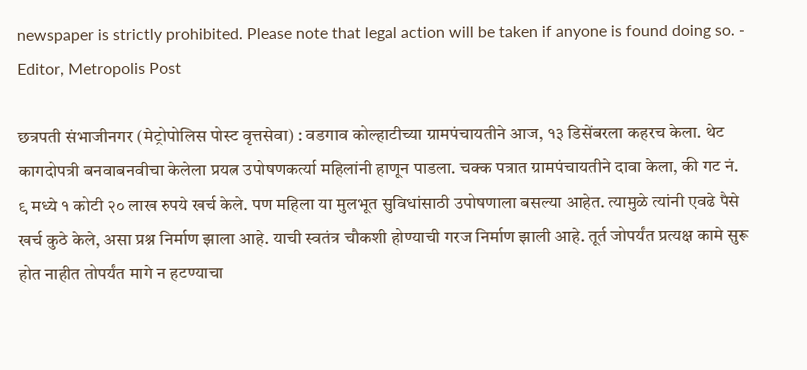newspaper is strictly prohibited. Please note that legal action will be taken if anyone is found doing so. - Editor, Metropolis Post

छत्रपती संभाजीनगर (मेट्रोपोलिस पोस्ट वृत्तसेवा) : वडगाव कोल्हाटीच्या ग्रामपंचायतीने आज, १३ डिसेंबरला कहरच केला. थेट कागदोपत्री बनवाबनवीचा केलेला प्रयत्न उपोषणकर्त्या महिलांनी हाणून पाडला. चक्क पत्रात ग्रामपंचायतीने दावा केला, की गट नं. ९ मध्ये १ कोटी २० लाख रुपये खर्च केले. पण महिला या मुलभूत सुविधांसाठी उपोषणाला बसल्या आहेत. त्यामुळे त्यांनी एवढे पैसे खर्च कुठे केले, असा प्रश्न निर्माण झाला आहे. याची स्वतंत्र चौकशी होण्याची गरज निर्माण झाली आहे. तूर्त जोपर्यंत प्रत्यक्ष कामे सुरू होत नाहीत तोपर्यंत मागे न हटण्याचा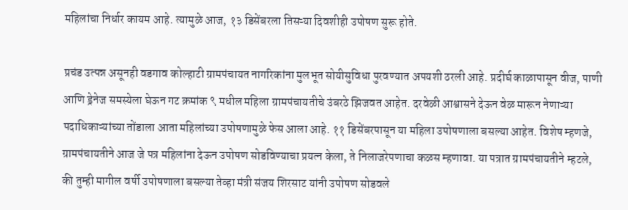महिलांचा निर्धार कायम आहे. त्यामुळे आज, १३ डिसेंबरला तिसऱ्या दिवशीही उपोषण सुरू होते.

प्रचंड उत्पन्न असूनही वडगाव कोल्हाटी ग्रामपंचायत नागरिकांना मुलभूत सोयीसुविधा पुरवण्यात अपयशी ठरली आहे. प्रदीर्घ काळापासून वीज, पाणी आणि ड्रेनेज समस्येला घेऊन गट क्रमांक ९ मधील महिला ग्रामपंचायतीचे उंबरठे झिजवत आहेत. दरवेळी आश्वासने देऊन वेळ मारून नेणाऱ्या पदाधिकाऱ्यांच्या तोंडाला आता महिलांच्या उपोषणामुळे फेस आला आहे. ११ डिसेंबरपासून या महिला उपोषणाला बसल्या आहेत. विशेष म्हणजे, ग्रामपंचायतीने आज जे पत्र महिलांना देऊन उपोषण सोडविण्याचा प्रयत्न केला, ते निलाजरेपणाचा कळस म्हणावा. या पत्रात ग्रामपंचायतीने म्हटले, की तुम्ही मागील वर्षी उपोषणाला बसल्या तेव्हा मंत्री संजय शिरसाट यांनी उपोषण सोडवले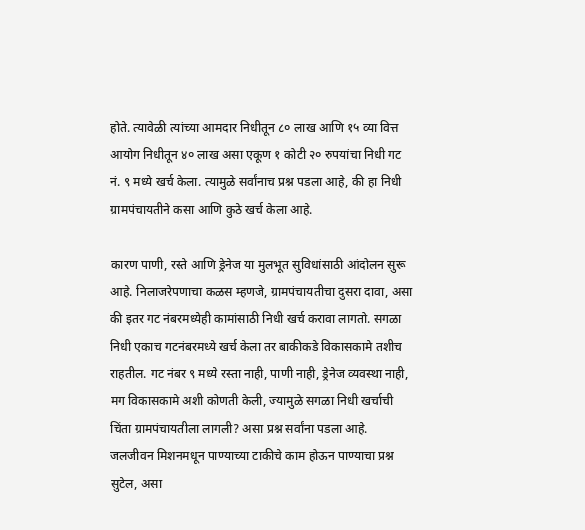होते. त्यावेळी त्यांच्या आमदार निधीतून ८० लाख आणि १५ व्या वित्त आयोग निधीतून ४० लाख असा एकूण १ कोटी २० रुपयांचा निधी गट नं. ९ मध्ये खर्च केला. त्यामुळे सर्वांनाच प्रश्न पडला आहे, की हा निधी ग्रामपंचायतीने कसा आणि कुठे खर्च केला आहे.

कारण पाणी, रस्ते आणि ड्रेनेज या मुलभूत सुविधांसाठी आंदोलन सुरू आहे. निलाजरेपणाचा कळस म्हणजे, ग्रामपंचायतीचा दुसरा दावा, असा की इतर गट नंबरमध्येही कामांसाठी निधी खर्च करावा लागतो. सगळा निधी एकाच गटनंबरमध्ये खर्च केला तर बाकीकडे विकासकामे तशीच राहतील. गट नंबर ९ मध्ये रस्ता नाही, पाणी नाही, ड्रेनेज व्यवस्था नाही, मग विकासकामे अशी कोणती केली, ज्यामुळे सगळा निधी खर्चाची चिंता ग्रामपंचायतीला लागली? असा प्रश्न सर्वांना पडला आहे. जलजीवन मिशनमधून पाण्याच्या टाकीचे काम होऊन पाण्याचा प्रश्न सुटेल, असा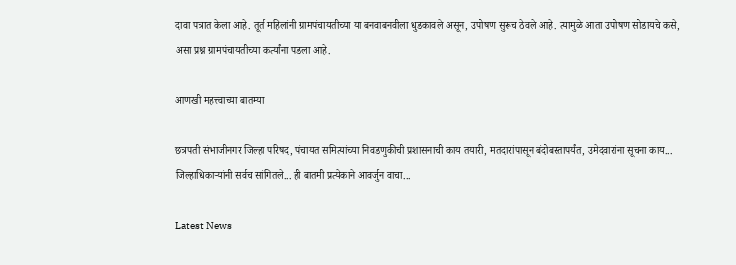दावा पत्रात केला आहे. तूर्त महिलांनी ग्रामपंचायतीच्या या बनवाबनवीला धुडकावले असून, उपोषण सुरूच ठेवले आहे. त्यामुळे आता उपोषण सोडायचे कसे, असा प्रश्न ग्रामपंचायतीच्या कर्त्यांना पडला आहे.

आणखी महत्त्वाच्या बातम्या

छत्रपती संभाजीनगर जिल्हा परिषद, पंचायत समित्यांच्या निवडणुकीची प्रशासनाची काय तयारी, मतदारांपासून बंदोबस्तापर्यंत, उमेदवारांना सूचना काय... जिल्हाधिकाऱ्यांनी सर्वच सांगितले... ही बातमी प्रत्येकाने आवर्जुन वाचा...

Latest News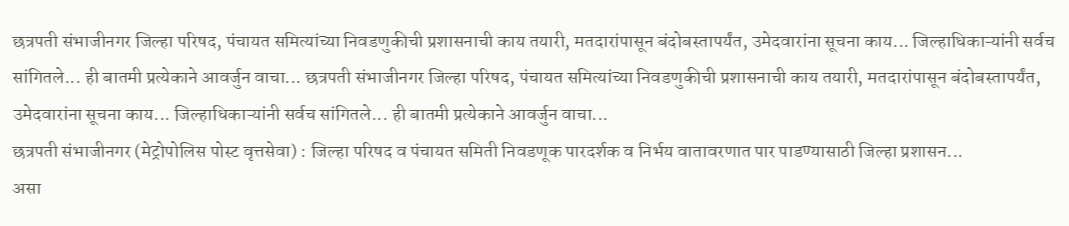छत्रपती संभाजीनगर जिल्हा परिषद, पंचायत समित्यांच्या निवडणुकीची प्रशासनाची काय तयारी, मतदारांपासून बंदोबस्तापर्यंत, उमेदवारांना सूचना काय... जिल्हाधिकाऱ्यांनी सर्वच सांगितले... ही बातमी प्रत्येकाने आवर्जुन वाचा... छत्रपती संभाजीनगर जिल्हा परिषद, पंचायत समित्यांच्या निवडणुकीची प्रशासनाची काय तयारी, मतदारांपासून बंदोबस्तापर्यंत, उमेदवारांना सूचना काय... जिल्हाधिकाऱ्यांनी सर्वच सांगितले... ही बातमी प्रत्येकाने आवर्जुन वाचा...
छत्रपती संभाजीनगर (मेट्रोपोलिस पोस्ट वृत्तसेवा) : जिल्हा परिषद व पंचायत समिती निवडणूक पारदर्शक व निर्भय वातावरणात पार पाडण्यासाठी जिल्हा प्रशासन...
असा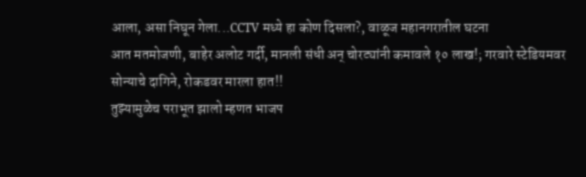आला, असा निघून गेला...CCTV मध्ये हा कोण दिसला?, वाळूज महानगरातील घटना
आत मतमोजणी, बाहेर अलोट गर्दी, मानली संधी अन्‌ चोरट्यांनी कमावले १० लाख!; गरवारे स्टेडियमवर सोन्याचे दागिने, रोकडवर मारला हात!!
तुझ्यामुळेच पराभूत झालो म्हणत भाजप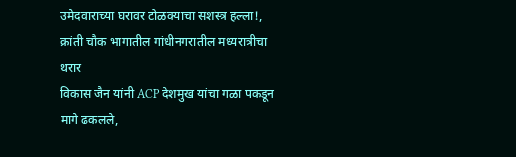उमेदवाराच्या घरावर टोळक्याचा सशस्‍त्र हल्ला!, क्रांती चौक भागातील गांधीनगरातील मध्यरात्रीचा थरार
विकास जैन यांनी ACP देशमुख यांचा गळा पकडून मागे ढकलले,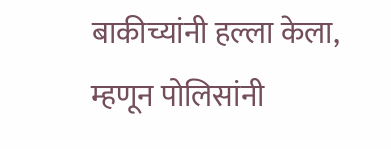बाकीच्यांनी हल्ला केला, म्हणून पोलिसांनी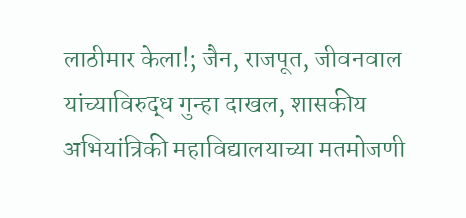लाठीमार केला!; जैन, राजपूत, जीवनवाल यांच्याविरुद्ध गुन्हा दाखल, शासकीय अभियांत्रिकी महावि‌द्यालयाच्या मतमोजणी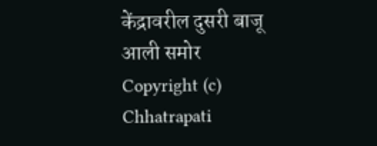केंद्रावरील दुसरी बाजू आली समोर
Copyright (c) Chhatrapati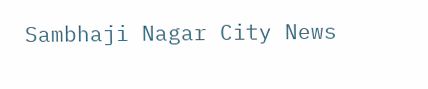Sambhaji Nagar City News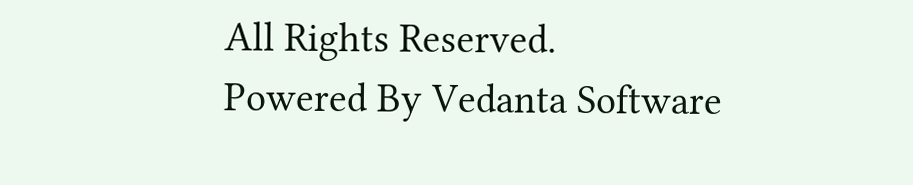All Rights Reserved.
Powered By Vedanta Software